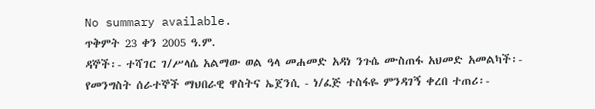No summary available.
ጥቅምት 23 ቀን 2005 ዓ.ም.
ዳኞች፡- ተሻገር ገ/ሥላሴ አልማው ወል ዓላ መሐመድ አዳነ ንጉሴ ሙስጠፋ አህመድ አመልካች፡- የመንግስት ሰራተኞች ማህበራዊ ዋስትና ኤጀንሲ - ነ/ፈጅ ተስፋዬ ምንዳገኝ ቀረበ ተጠሪ፡-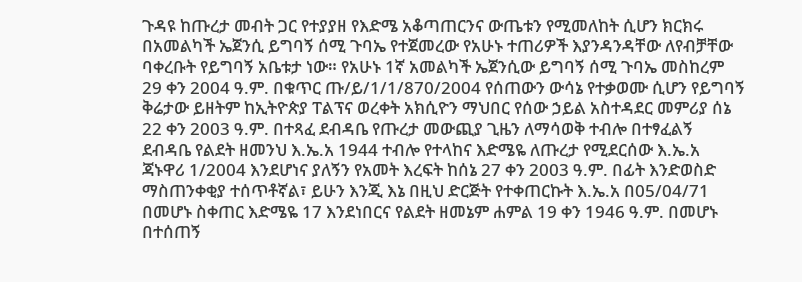ጉዳዩ ከጡረታ መብት ጋር የተያያዘ የእድሜ አቆጣጠርንና ውጤቱን የሚመለከት ሲሆን ክርክሩ በአመልካች ኤጀንሲ ይግባኝ ሰሚ ጉባኤ የተጀመረው የአሁኑ ተጠሪዎች እያንዳንዳቸው ለየብቻቸው ባቀረቡት የይግባኝ አቤቱታ ነው። የአሁኑ 1ኛ አመልካች ኤጀንሲው ይግባኝ ሰሚ ጉባኤ መስከረም 29 ቀን 2004 ዓ.ም. በቁጥር ጡ/ይ/1/1/870/2004 የሰጠውን ውሳኔ የተቃወሙ ሲሆን የይግባኝ ቅሬታው ይዘትም ከኢትዮጵያ ፐልፕና ወረቀት አክሲዮን ማህበር የሰው ኃይል አስተዳደር መምሪያ ሰኔ 22 ቀን 2003 ዓ.ም. በተጻፈ ደብዳቤ የጡረታ መውጪያ ጊዜን ለማሳወቅ ተብሎ በተፃፈልኝ ደብዳቤ የልደት ዘመንህ እ.ኤ.አ 1944 ተብሎ የተላከና እድሜዬ ለጡረታ የሚደርሰው እ.ኤ.አ ጃኑዋሪ 1/2004 እንደሆነና ያለኝን የአመት እረፍት ከሰኔ 27 ቀን 2003 ዓ.ም. በፊት እንድወስድ ማስጠንቀቂያ ተሰጥቶኛል፣ ይሁን እንጂ እኔ በዚህ ድርጅት የተቀጠርኩት እ.ኤ.አ በ05/04/71 በመሆኑ ስቀጠር እድሜዬ 17 እንደነበርና የልደት ዘመኔም ሐምል 19 ቀን 1946 ዓ.ም. በመሆኑ በተሰጠኝ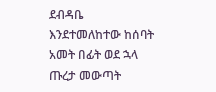ደብዳቤ እንደተመለከተው ከሰባት አመት በፊት ወደ ኋላ ጡረታ መውጣት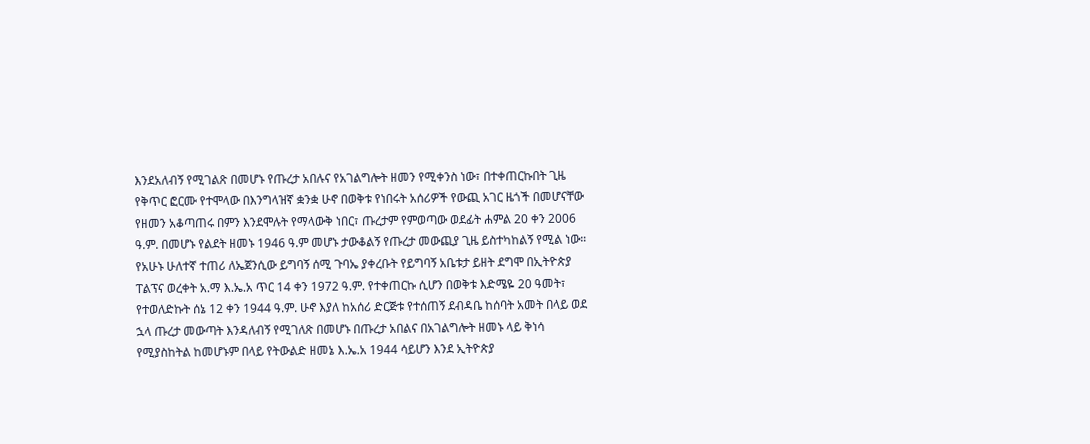እንደአለብኝ የሚገልጽ በመሆኑ የጡረታ አበሉና የአገልግሎት ዘመን የሚቀንስ ነው፣ በተቀጠርኩበት ጊዜ የቅጥር ፎርሙ የተሞላው በእንግላዝኛ ቋንቋ ሁኖ በወቅቱ የነበሩት አሰሪዎች የውጪ አገር ዜጎች በመሆናቸው የዘመን አቆጣጠሩ በምን እንደሞሉት የማላውቅ ነበር፣ ጡረታም የምወጣው ወደፊት ሐምል 20 ቀን 2006 ዓ.ም. በመሆኑ የልደት ዘመኑ 1946 ዓ.ም መሆኑ ታውቆልኝ የጡረታ መውጪያ ጊዜ ይስተካከልኝ የሚል ነው። የአሁኑ ሁለተኛ ተጠሪ ለኤጀንሲው ይግባኝ ሰሚ ጉባኤ ያቀረቡት የይግባኝ አቤቱታ ይዘት ደግሞ በኢትዮጵያ ፐልፕና ወረቀት አ.ማ እ.ኤ.አ ጥር 14 ቀን 1972 ዓ.ም. የተቀጠርኩ ሲሆን በወቅቱ እድሜዬ 20 ዓመት፣ የተወለድኩት ሰኔ 12 ቀን 1944 ዓ.ም. ሁኖ እያለ ከአሰሪ ድርጅቱ የተሰጠኝ ደብዳቤ ከሰባት አመት በላይ ወደ ኋላ ጡረታ መውጣት እንዳለብኝ የሚገለጽ በመሆኑ በጡረታ አበልና በአገልግሎት ዘመኑ ላይ ቅነሳ የሚያስከትል ከመሆኑም በላይ የትውልድ ዘመኔ እ.ኤ.አ 1944 ሳይሆን እንደ ኢትዮጵያ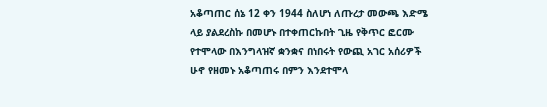አቆጣጠር ሰኔ 12 ቀን 1944 ስለሆነ ለጡረታ መውጫ እድሜ ላይ ያልደረስኩ በመሆኑ በተቀጠርኩበት ጊዜ የቅጥር ፎርሙ የተሞላው በእንግላዝኛ ቋንቋና በነበሩት የውጪ አገር አሰሪዎች ሁኖ የዘመኑ አቆጣጠሩ በምን እንደተሞላ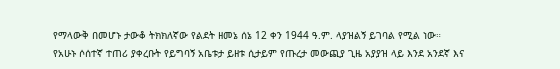የማላውቅ በመሆኑ ታውቆ ትክክለኛው የልደት ዘመኔ ሰኔ 12 ቀን 1944 ዓ.ም. ላያዝልኝ ይገባል የሚል ነው።
የአሁኑ ሶሰተኛ ተጠሪ ያቀረቡት የይግባኝ አቤቱታ ይዘቱ ሲታይም የጡረታ መውጪያ ጊዜ አያያዝ ላይ እንደ አንደኛ እና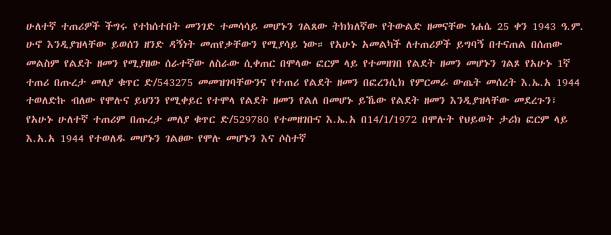ሁለተኛ ተጠሪዎች ችግሩ የተከሰተበት መንገድ ተመሳሳይ መሆኑን ገልጸው ትክክለኛው የትውልድ ዘመናቸው ነሐሴ 25 ቀን 1943 ዓ.ም. ሁኖ እንዲያዝላቸው ይወሰን ዘንድ ዳኝነት መጠየቃቸውን የሚያሳይ ነው። የአሁኑ አመልካች ለተጠሪዎች ይግባኝ በተናጠል በሰጠው መልስም የልደት ዘመን የሚያዘው ሰራተኛው ለስራው ሲቀጠር በሞላው ፎርም ላይ የተመዘገበ የልደት ዘመን መሆኑን ገልጾ የአሁኑ 1ኛ ተጠሪ በጡረታ መለያ ቁጥር ድ/543275 መመዝገባቸውንና የተጠሪ የልደት ዘመን በፎረንሲክ የምርመራ ውጤት መሰረት እ.ኤ.አ 1944 ተወለድኩ ብለው የሞሉና ይህንን የሚቀይር የተሞላ የልደት ዘመን የልለ በመሆኑ ይኼው የልደት ዘመን እንዲያዝላቸው መደረጉን፣ የአሁኑ ሁለተኛ ተጠሪም በጡረታ መለያ ቁጥር ድ/529780 የተመዘገቡና እ.ኤ.አ በ14/1/1972 በሞሉት የህይወት ታሪክ ፎርም ላይ እ.አ.አ 1944 የተወለዱ መሆኑን ገልፀው የሞሉ መሆኑን እና ሶስተኛ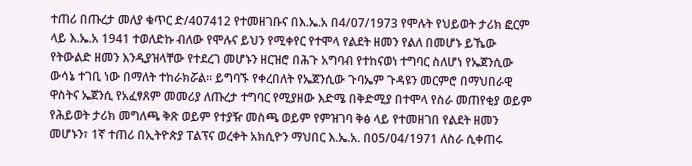ተጠሪ በጡረታ መለያ ቁጥር ድ/407412 የተመዘገቡና በእ.ኤ.አ በ4/07/1973 የሞሉት የህይወት ታሪክ ፎርም ላይ እ.ኤ.አ 1941 ተወለድኩ ብለው የሞሉና ይህን የሚቀየር የተሞላ የልደት ዘመን የልለ በመሆኑ ይኼው የትውልድ ዘመን እንዲያዝላቸው የተደረገ መሆኑን ዘርዝሮ በሕጉ አግባብ የተከናወነ ተግባር ስለሆነ የኤጀንሲው ውሳኔ ተገቢ ነው በማለት ተከራክሯል። ይግባኙ የቀረበለት የኤጀንሲው ጉባኤም ጉዳዩን መርምሮ በማህበራዊ ዋስትና ኤጀንሲ የአፈፃጸም መመሪያ ለጡረታ ተግባር የሚያዘው እድሜ በቅድሚያ በተሞላ የስራ መጠየቂያ ወይም የሕይወት ታሪክ መግለጫ ቅጽ ወይም የተያዥ መስጫ ወይም የምዝገባ ቅፅ ላይ የተመዘገበ የልደት ዘመን መሆኑን፣ 1ኛ ተጠሪ በኢትዮጵያ ፐልፕና ወረቀት አክሲዮን ማህበር እ.ኤ.አ. በ05/04/1971 ለስራ ሲቀጠሩ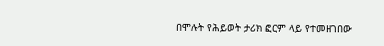በሞሉት የሕይወት ታሪክ ፎርም ላይ የተመዘገበው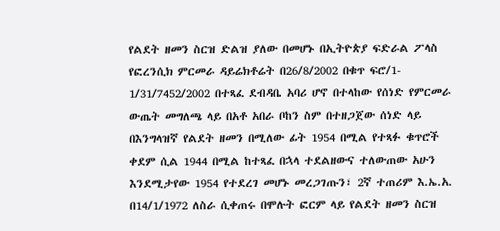የልደት ዘመን ስርዝ ድልዝ ያለው በመሆኑ በኢትዮጵያ ፍድራል ፖላስ የፎረንሲክ ምርመራ ዳይሬክቶሬት በ26/8/2002 በቁጥ ፍሮ/1- 1/31/7452/2002 በተጻፈ ደብዳቤ አባሪ ሆኖ በተላከው የሰነድ የምርመራ ውጤት መግለጫ ላይ በአቶ አበራ ቦከን ስም በተዘጋጀው ሰነድ ላይ በእንግላዝኛ የልደት ዘመን በሚለው ፊት 1954 በሚል የተጻፉ ቁጥሮች ቀደም ሲል 1944 በሚል ከተጻፈ በኋላ ተደልዘውና ተለውጠው አሁን እንደሚታየው 1954 የተደረገ መሆኑ መረጋገጡን፣ 2ኛ ተጠሪም እ.ኤ.አ.
በ14/1/1972 ለስራ ሲቀጠሩ በሞሉት ፎርም ላይ የልደት ዘመን ስርዝ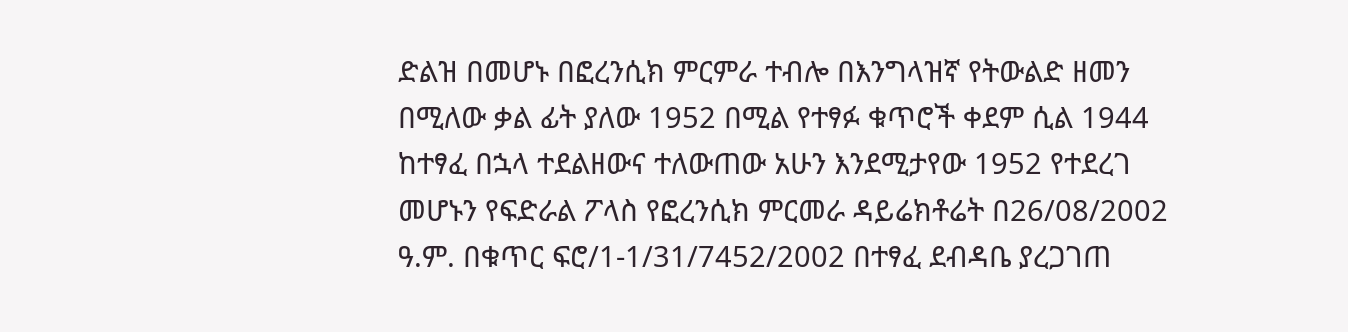ድልዝ በመሆኑ በፎረንሲክ ምርምራ ተብሎ በእንግላዝኛ የትውልድ ዘመን በሚለው ቃል ፊት ያለው 1952 በሚል የተፃፉ ቁጥሮች ቀደም ሲል 1944 ከተፃፈ በኋላ ተደልዘውና ተለውጠው አሁን እንደሚታየው 1952 የተደረገ መሆኑን የፍድራል ፖላስ የፎረንሲክ ምርመራ ዳይሬክቶሬት በ26/08/2002 ዓ.ም. በቁጥር ፍሮ/1-1/31/7452/2002 በተፃፈ ደብዳቤ ያረጋገጠ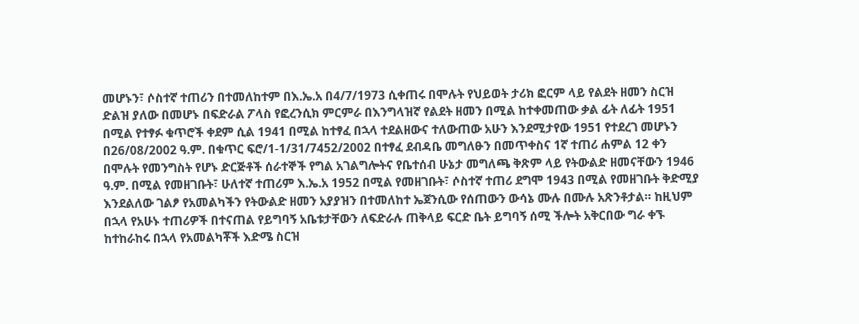መሆኑን፣ ሶስተኛ ተጠሪን በተመለከተም በእ.ኤ.አ በ4/7/1973 ሲቀጠሩ በሞሉት የህይወት ታሪክ ፎርም ላይ የልደት ዘመን ስርዝ ድልዝ ያለው በመሆኑ በፍድራል ፖላስ የፎረንሲክ ምርምራ በእንግላዝኛ የልደት ዘመን በሚል ከተቀመጠው ቃል ፊት ለፊት 1951 በሚል የተፃፉ ቁጥሮች ቀደም ሲል 1941 በሚል ከተፃፈ በኋላ ተደልዘውና ተለውጠው አሁን እንደሚታየው 1951 የተደረገ መሆኑን በ26/08/2002 ዓ.ም. በቁጥር ፍሮ/1-1/31/7452/2002 በተፃፈ ደብዳቤ መግለፁን በመጥቀስና 1ኛ ተጠሪ ሐምል 12 ቀን በሞሉት የመንግስት የሆኑ ድርጅቶች ሰራተኞች የግል አገልግሎትና የቤተሰብ ሁኔታ መግለጫ ቅጽም ላይ የትውልድ ዘመናቸውን 1946 ዓ.ም. በሚል የመዘገቡት፣ ሁለተኛ ተጠሪም እ.ኤ.አ 1952 በሚል የመዘገቡት፣ ሶስተኛ ተጠሪ ደግሞ 1943 በሚል የመዘገቡት ቅድሚያ እንደልለው ገልፆ የአመልካችን የትውልድ ዘመን አያያዝን በተመለከተ ኤጀንሲው የሰጠውን ውሳኔ ሙሉ በሙሉ አጽንቶታል። ከዚህም በኋላ የአሁኑ ተጠሪዎች በተናጠል የይግባኝ አቤቱታቸውን ለፍድራሉ ጠቅላይ ፍርድ ቤት ይግባኝ ሰሚ ችሎት አቅርበው ግራ ቀኙ ከተከራከሩ በኋላ የአመልካቾች እድሜ ስርዝ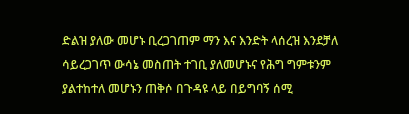ድልዝ ያለው መሆኑ ቢረጋገጠም ማን እና እንድት ላሰረዝ እንደቻለ ሳይረጋገጥ ውሳኔ መስጠት ተገቢ ያለመሆኑና የሕግ ግምቱንም ያልተከተለ መሆኑን ጠቅሶ በጉዳዩ ላይ በይግባኝ ሰሚ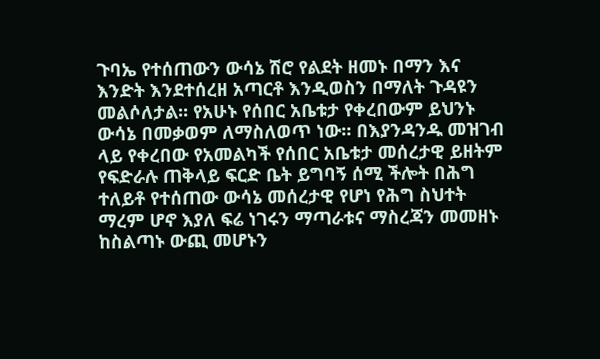ጉባኤ የተሰጠውን ውሳኔ ሽሮ የልደት ዘመኑ በማን እና እንድት እንደተሰረዘ አጣርቶ እንዲወስን በማለት ጉዳዩን መልሶለታል። የአሁኑ የሰበር አቤቱታ የቀረበውም ይህንኑ ውሳኔ በመቃወም ለማስለወጥ ነው። በእያንዳንዱ መዝገብ ላይ የቀረበው የአመልካች የሰበር አቤቱታ መሰረታዊ ይዘትም የፍድራሉ ጠቅላይ ፍርድ ቤት ይግባኝ ሰሚ ችሎት በሕግ ተለይቶ የተሰጠው ውሳኔ መሰረታዊ የሆነ የሕግ ስህተት ማረም ሆኖ እያለ ፍሬ ነገሩን ማጣራቱና ማስረጃን መመዘኑ ከስልጣኑ ውጪ መሆኑን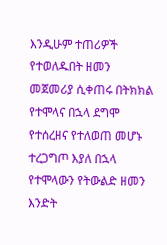እንዲሁም ተጠሪዎች የተወለዱበት ዘመን መጀመሪያ ሲቀጠሩ በትክክል የተሞላና በኋላ ደግሞ የተሰረዘና የተለወጠ መሆኑ ተረጋግጦ እያለ በኋላ የተሞላውን የትውልድ ዘመን እንድት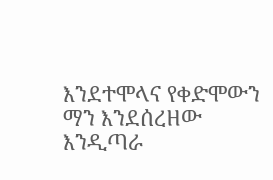እንደተሞላና የቀድሞውን ማን እንደሰረዘው እንዲጣራ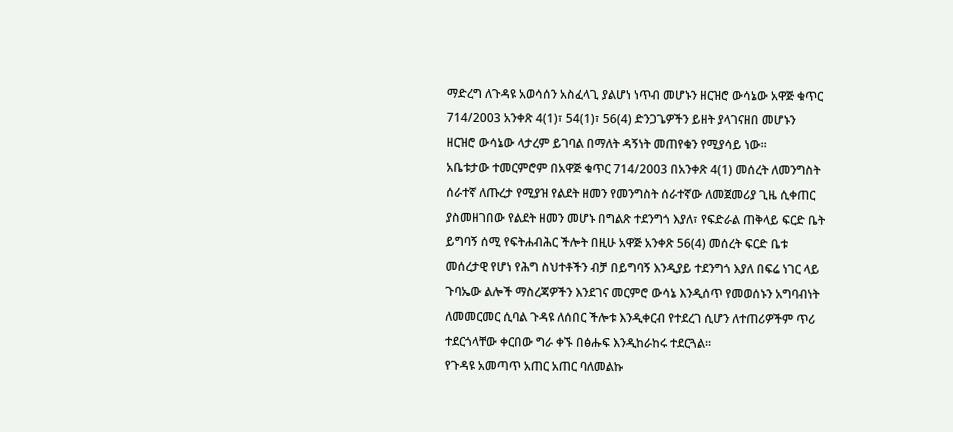ማድረግ ለጉዳዩ አወሳሰን አስፈላጊ ያልሆነ ነጥብ መሆኑን ዘርዝሮ ውሳኔው አዋጅ ቁጥር 714/2003 አንቀጽ 4(1)፣ 54(1)፣ 56(4) ድንጋጌዎችን ይዘት ያላገናዘበ መሆኑን ዘርዝሮ ውሳኔው ላታረም ይገባል በማለት ዳኝነት መጠየቁን የሚያሳይ ነው።
አቤቱታው ተመርምሮም በአዋጅ ቁጥር 714/2003 በአንቀጽ 4(1) መሰረት ለመንግስት ሰራተኛ ለጡረታ የሚያዝ የልደት ዘመን የመንግስት ሰራተኛው ለመጀመሪያ ጊዜ ሲቀጠር ያስመዘገበው የልደት ዘመን መሆኑ በግልጽ ተደንግጎ እያለ፣ የፍድራል ጠቅላይ ፍርድ ቤት ይግባኝ ሰሚ የፍትሐብሕር ችሎት በዚሁ አዋጅ አንቀጽ 56(4) መሰረት ፍርድ ቤቱ መሰረታዊ የሆነ የሕግ ስህተቶችን ብቻ በይግባኝ እንዲያይ ተደንግጎ እያለ በፍሬ ነገር ላይ ጉባኤው ልሎች ማስረጃዎችን እንደገና መርምሮ ውሳኔ እንዲሰጥ የመወሰኑን አግባብነት ለመመርመር ሲባል ጉዳዩ ለሰበር ችሎቱ እንዲቀርብ የተደረገ ሲሆን ለተጠሪዎችም ጥሪ ተደርጎላቸው ቀርበው ግራ ቀኙ በፅሑፍ እንዲከራከሩ ተደርጓል።
የጉዳዩ አመጣጥ አጠር አጠር ባለመልኩ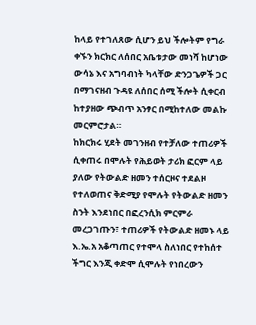ከላይ የተገለጸው ሲሆን ይህ ችሎትም የግራ ቀኙን ክርክር ለሰበር አቤቱታው መነሻ ከሆነው ውሳኔ እና አግባብነት ካላቸው ድንጋጌዎች ጋር በማገናዘብ ጉዳዩ ለሰበር ሰሚ ችሎት ሲቀርብ ከተያዘው ጭብጥ አንፃር በሚከተለው መልኩ መርምሮታል።
ከክርክሩ ሂደት መገንዘብ የተቻለው ተጠሪዎች ሲቀጠሩ በሞሉት የሕይወት ታሪክ ፎርም ላይ ያለው የትውልድ ዘመን ተሰርዞና ተደልዞ የተለወጠና ቅድሚያ የሞሉት የትውልድ ዘመን ስንት እንደነበር በፎረንሲክ ምርምራ መረጋገጡን፣ ተጠሪዎች የትውልድ ዘመኑ ላይ እ.ኤ.አ አቆጣጠር የተሞላ ስለነበር የተከሰተ ችግር እንጂ ቀድሞ ሲሞሉት የነበረውን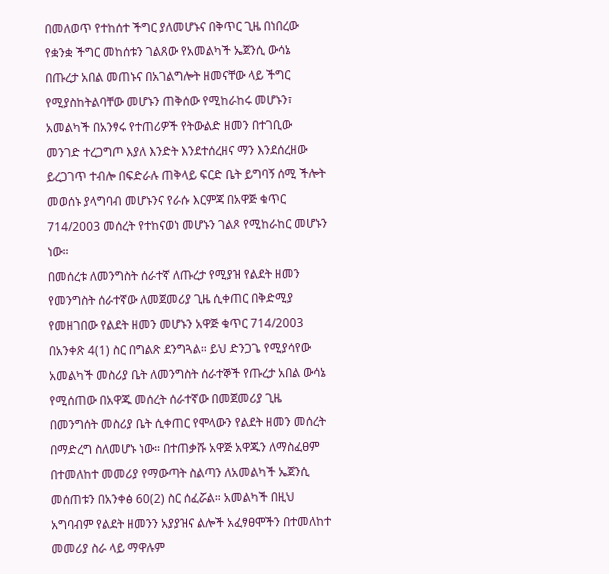በመለወጥ የተከሰተ ችግር ያለመሆኑና በቅጥር ጊዜ በነበረው የቋንቋ ችግር መከሰቱን ገልጸው የአመልካች ኤጀንሲ ውሳኔ በጡረታ አበል መጠኑና በአገልግሎት ዘመናቸው ላይ ችግር የሚያስከትልባቸው መሆኑን ጠቅሰው የሚከራከሩ መሆኑን፣ አመልካች በአንፃሩ የተጠሪዎች የትውልድ ዘመን በተገቢው መንገድ ተረጋግጦ እያለ እንድት እንደተሰረዘና ማን እንደሰረዘው ይረጋገጥ ተብሎ በፍድራሉ ጠቅላይ ፍርድ ቤት ይግባኝ ሰሚ ችሎት መወሰኑ ያላግባብ መሆኑንና የራሱ እርምጃ በአዋጅ ቁጥር 714/2003 መሰረት የተከናወነ መሆኑን ገልጾ የሚከራከር መሆኑን ነው።
በመሰረቱ ለመንግስት ሰራተኛ ለጡረታ የሚያዝ የልደት ዘመን የመንግስት ሰራተኛው ለመጀመሪያ ጊዜ ሲቀጠር በቅድሚያ የመዘገበው የልደት ዘመን መሆኑን አዋጅ ቁጥር 714/2003 በአንቀጽ 4(1) ስር በግልጽ ደንግጓል። ይህ ድንጋጌ የሚያሳየው አመልካች መስሪያ ቤት ለመንግስት ሰራተኞች የጡረታ አበል ውሳኔ የሚሰጠው በአዋጁ መሰረት ሰራተኛው በመጀመሪያ ጊዜ በመንግሰት መስሪያ ቤት ሲቀጠር የሞላውን የልደት ዘመን መሰረት በማድረግ ስለመሆኑ ነው። በተጠቃሹ አዋጅ አዋጁን ለማስፈፀም በተመለከተ መመሪያ የማውጣት ስልጣን ለአመልካች ኤጀንሲ መሰጠቱን በአንቀፅ 60(2) ስር ሰፈሯል። አመልካች በዚህ አግባብም የልደት ዘመንን አያያዝና ልሎች አፈፃፀሞችን በተመለከተ መመሪያ ስራ ላይ ማዋሉም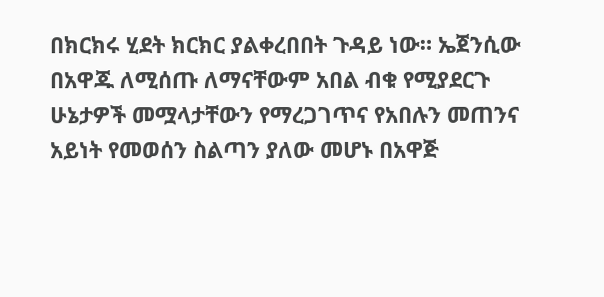በክርክሩ ሂደት ክርክር ያልቀረበበት ጉዳይ ነው። ኤጀንሲው በአዋጁ ለሚሰጡ ለማናቸውም አበል ብቁ የሚያደርጉ ሁኔታዎች መሟላታቸውን የማረጋገጥና የአበሉን መጠንና አይነት የመወሰን ስልጣን ያለው መሆኑ በአዋጅ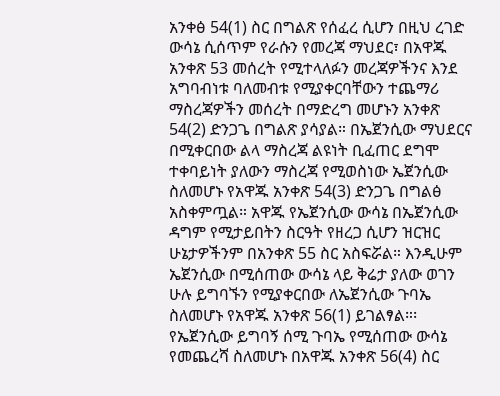አንቀፅ 54(1) ስር በግልጽ የሰፈረ ሲሆን በዚህ ረገድ ውሳኔ ሲሰጥም የራሱን የመረጃ ማህደር፣ በአዋጁ አንቀጽ 53 መሰረት የሚተላለፉን መረጃዎችንና እንደ አግባብነቱ ባለመብቱ የሚያቀርባቸውን ተጨማሪ ማስረጃዎችን መሰረት በማድረግ መሆኑን አንቀጽ 54(2) ድንጋጌ በግልጽ ያሳያል። በኤጀንሲው ማህደርና በሚቀርበው ልላ ማስረጃ ልዩነት ቢፈጠር ደግሞ ተቀባይነት ያለውን ማስረጃ የሚወስነው ኤጀንሲው ስለመሆኑ የአዋጁ አንቀጽ 54(3) ድንጋጌ በግልፅ አስቀምጧል። አዋጁ የኤጀንሲው ውሳኔ በኤጀንሲው ዳግም የሚታይበትን ስርዓት የዘረጋ ሲሆን ዝርዝር ሁኔታዎችንም በአንቀጽ 55 ስር አስፍሯል። እንዲሁም ኤጀንሲው በሚሰጠው ውሳኔ ላይ ቅሬታ ያለው ወገን ሁሉ ይግባኙን የሚያቀርበው ለኤጀንሲው ጉባኤ ስለመሆኑ የአዋጁ አንቀጽ 56(1) ይገልፃል።፡ የኤጀንሲው ይግባኝ ሰሚ ጉባኤ የሚሰጠው ውሳኔ የመጨረሻ ስለመሆኑ በአዋጁ አንቀጽ 56(4) ስር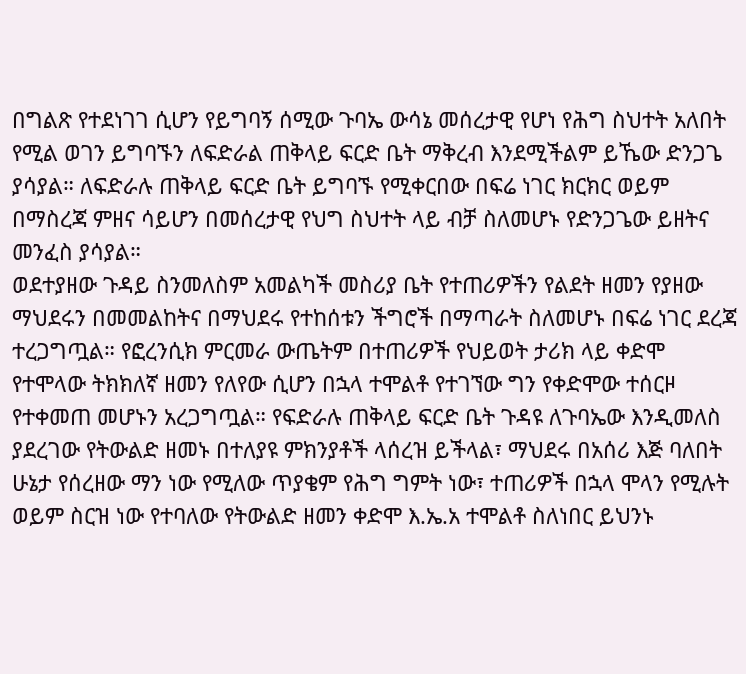በግልጽ የተደነገገ ሲሆን የይግባኝ ሰሚው ጉባኤ ውሳኔ መሰረታዊ የሆነ የሕግ ስህተት አለበት የሚል ወገን ይግባኙን ለፍድራል ጠቅላይ ፍርድ ቤት ማቅረብ እንደሚችልም ይኼው ድንጋጌ ያሳያል። ለፍድራሉ ጠቅላይ ፍርድ ቤት ይግባኙ የሚቀርበው በፍሬ ነገር ክርክር ወይም በማስረጃ ምዘና ሳይሆን በመሰረታዊ የህግ ስህተት ላይ ብቻ ስለመሆኑ የድንጋጌው ይዘትና መንፈስ ያሳያል።
ወደተያዘው ጉዳይ ስንመለስም አመልካች መስሪያ ቤት የተጠሪዎችን የልደት ዘመን የያዘው ማህደሩን በመመልከትና በማህደሩ የተከሰቱን ችግሮች በማጣራት ስለመሆኑ በፍሬ ነገር ደረጃ ተረጋግጧል። የፎረንሲክ ምርመራ ውጤትም በተጠሪዎች የህይወት ታሪክ ላይ ቀድሞ የተሞላው ትክክለኛ ዘመን የለየው ሲሆን በኋላ ተሞልቶ የተገኘው ግን የቀድሞው ተሰርዞ የተቀመጠ መሆኑን አረጋግጧል። የፍድራሉ ጠቅላይ ፍርድ ቤት ጉዳዩ ለጉባኤው እንዲመለስ ያደረገው የትውልድ ዘመኑ በተለያዩ ምክንያቶች ላሰረዝ ይችላል፣ ማህደሩ በአሰሪ እጅ ባለበት ሁኔታ የሰረዘው ማን ነው የሚለው ጥያቄም የሕግ ግምት ነው፣ ተጠሪዎች በኋላ ሞላን የሚሉት ወይም ስርዝ ነው የተባለው የትውልድ ዘመን ቀድሞ እ.ኤ.አ ተሞልቶ ስለነበር ይህንኑ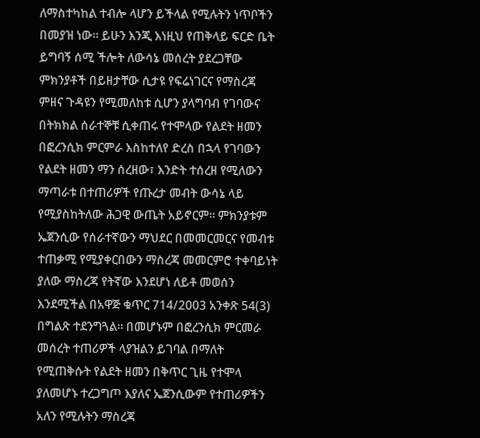ለማስተካከል ተብሎ ላሆን ይችላል የሚሉትን ነጥቦችን በመያዝ ነው። ይሁን እንጂ እነዚህ የጠቅላይ ፍርድ ቤት ይግባኝ ሰሚ ችሎት ለውሳኔ መሰረት ያደረጋቸው ምክንያቶች በይዘታቸው ሲታዩ የፍሬነገርና የማስረጃ ምዘና ጉዳዩን የሚመለከቱ ሲሆን ያላግባብ የገባውና በትክክል ሰራተኞቹ ሲቀጠሩ የተሞላው የልደት ዘመን በፎረንሲክ ምርምራ እስከተለየ ድረስ በኋላ የገባውን የልደት ዘመን ማን ሰረዘው፣ እንድት ተሰረዘ የሚለውን ማጣራቱ በተጠሪዎች የጡረታ መብት ውሳኔ ላይ የሚያስከትለው ሕጋዊ ውጤት አይኖርም። ምክንያቱም ኤጀንሲው የሰራተኛውን ማህደር በመመርመርና የመብቱ ተጠቃሚ የሚያቀርበውን ማስረጃ መመርምሮ ተቀባይነት ያለው ማስረጃ የትኛው እንደሆነ ለይቶ መወሰን እንደሚችል በአዋጅ ቁጥር 714/2003 አንቀጽ 54(3) በግልጽ ተደንግጓል። በመሆኑም በፎረንሲክ ምርመራ መሰረት ተጠሪዎች ላያዝልን ይገባል በማለት የሚጠቅሱት የልደት ዘመን በቅጥር ጊዜ የተሞላ ያለመሆኑ ተረጋግጦ እያለና ኤጀንሲውም የተጠሪዎችን አለን የሚሉትን ማስረጃ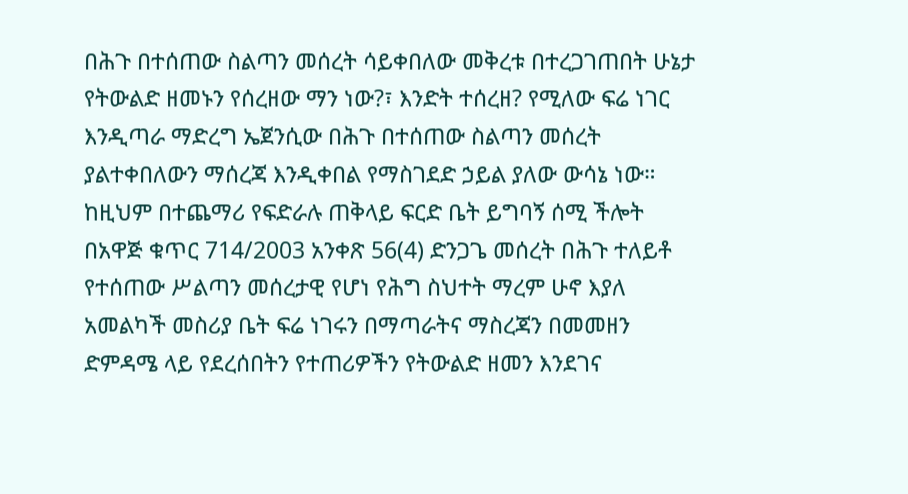በሕጉ በተሰጠው ስልጣን መሰረት ሳይቀበለው መቅረቱ በተረጋገጠበት ሁኔታ የትውልድ ዘመኑን የሰረዘው ማን ነው?፣ እንድት ተሰረዘ? የሚለው ፍሬ ነገር እንዲጣራ ማድረግ ኤጀንሲው በሕጉ በተሰጠው ስልጣን መሰረት ያልተቀበለውን ማሰረጃ እንዲቀበል የማስገደድ ኃይል ያለው ውሳኔ ነው። ከዚህም በተጨማሪ የፍድራሉ ጠቅላይ ፍርድ ቤት ይግባኝ ሰሚ ችሎት በአዋጅ ቁጥር 714/2003 አንቀጽ 56(4) ድንጋጌ መሰረት በሕጉ ተለይቶ የተሰጠው ሥልጣን መሰረታዊ የሆነ የሕግ ስህተት ማረም ሁኖ እያለ አመልካች መስሪያ ቤት ፍሬ ነገሩን በማጣራትና ማስረጃን በመመዘን ድምዳሜ ላይ የደረሰበትን የተጠሪዎችን የትውልድ ዘመን እንደገና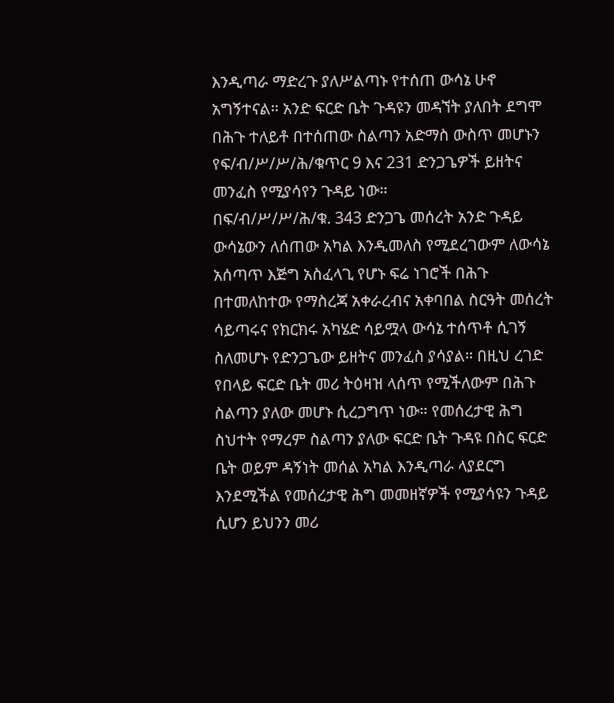እንዲጣራ ማድረጉ ያለሥልጣኑ የተሰጠ ውሳኔ ሁኖ አግኝተናል። አንድ ፍርድ ቤት ጉዳዩን መዳኘት ያለበት ደግሞ በሕጉ ተለይቶ በተሰጠው ስልጣን አድማስ ውስጥ መሆኑን የፍ/ብ/ሥ/ሥ/ሕ/ቁጥር 9 እና 231 ድንጋጌዎች ይዘትና መንፈስ የሚያሳየን ጉዳይ ነው።
በፍ/ብ/ሥ/ሥ/ሕ/ቁ. 343 ድንጋጌ መሰረት አንድ ጉዳይ ውሳኔውን ለሰጠው አካል እንዲመለስ የሚደረገውም ለውሳኔ አሰጣጥ እጅግ አስፈላጊ የሆኑ ፍሬ ነገሮች በሕጉ በተመለከተው የማስረጃ አቀራረብና አቀባበል ስርዓት መሰረት ሳይጣሩና የክርክሩ አካሄድ ሳይሟላ ውሳኔ ተሰጥቶ ሲገኝ ስለመሆኑ የድንጋጌው ይዘትና መንፈስ ያሳያል። በዚህ ረገድ የበላይ ፍርድ ቤት መሪ ትዕዛዝ ላሰጥ የሚችለውም በሕጉ ስልጣን ያለው መሆኑ ሲረጋግጥ ነው። የመሰረታዊ ሕግ ስህተት የማረም ስልጣን ያለው ፍርድ ቤት ጉዳዩ በስር ፍርድ ቤት ወይም ዳኝነት መሰል አካል እንዲጣራ ላያደርግ እንደሚችል የመሰረታዊ ሕግ መመዘኛዎች የሚያሳዩን ጉዳይ ሲሆን ይህንን መሪ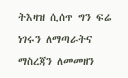ትእዛዝ ሲሰጥ ግን ፍሬ ነገሩን ለማጣራትና ማስረጃን ለመመዘን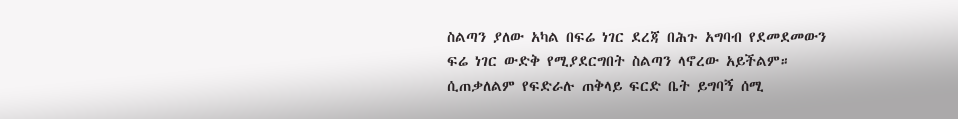ስልጣን ያለው አካል በፍሬ ነገር ደረጃ በሕጉ አግባብ የደመደመውን ፍሬ ነገር ውድቅ የሚያደርግበት ስልጣን ላኖረው አይችልም። ሲጠቃለልም የፍድራሉ ጠቅላይ ፍርድ ቤት ይግባኝ ሰሚ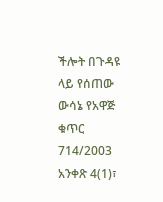ችሎት በጉዳዩ ላይ የሰጠው ውሳኔ የአዋጅ ቁጥር 714/2003 አንቀጽ 4(1)፣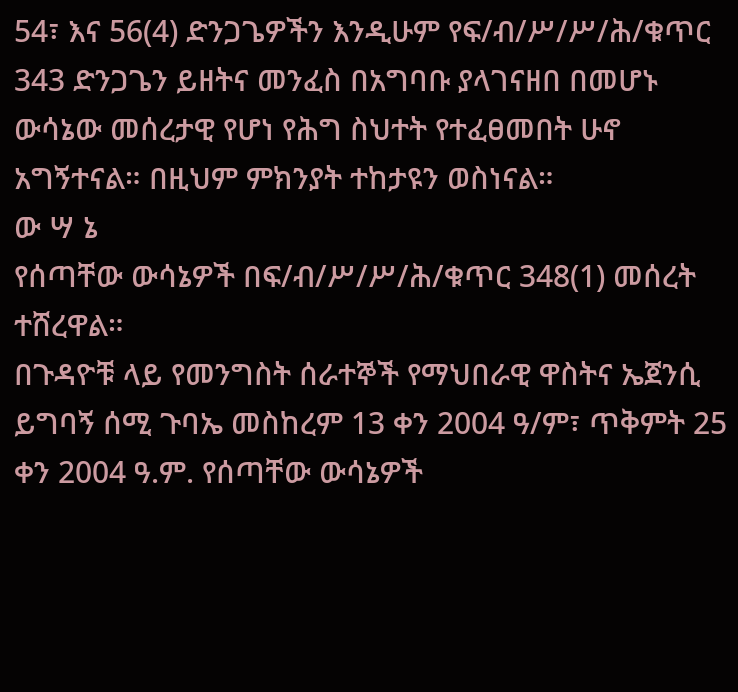54፣ እና 56(4) ድንጋጌዎችን እንዲሁም የፍ/ብ/ሥ/ሥ/ሕ/ቁጥር 343 ድንጋጌን ይዘትና መንፈስ በአግባቡ ያላገናዘበ በመሆኑ ውሳኔው መሰረታዊ የሆነ የሕግ ስህተት የተፈፀመበት ሁኖ አግኝተናል። በዚህም ምክንያት ተከታዩን ወስነናል።
ው ሣ ኔ
የሰጣቸው ውሳኔዎች በፍ/ብ/ሥ/ሥ/ሕ/ቁጥር 348(1) መሰረት ተሸረዋል።
በጉዳዮቹ ላይ የመንግስት ሰራተኞች የማህበራዊ ዋስትና ኤጀንሲ ይግባኝ ሰሚ ጉባኤ መስከረም 13 ቀን 2004 ዓ/ም፣ ጥቅምት 25 ቀን 2004 ዓ.ም. የሰጣቸው ውሳኔዎች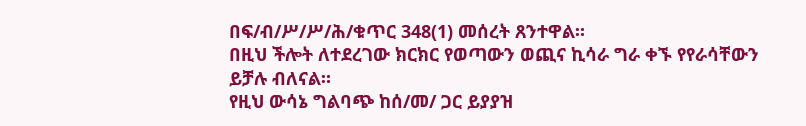በፍ/ብ/ሥ/ሥ/ሕ/ቁጥር 348(1) መሰረት ጸንተዋል።
በዚህ ችሎት ለተደረገው ክርክር የወጣውን ወጪና ኪሳራ ግራ ቀኙ የየራሳቸውን ይቻሉ ብለናል።
የዚህ ውሳኔ ግልባጭ ከሰ/መ/ ጋር ይያያዝ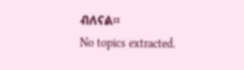ብለናል።
No topics extracted.